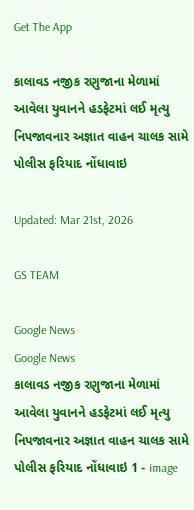Get The App

કાલાવડ નજીક રણુજાના મેળામાં આવેલા યુવાનને હડફેટમાં લઈ મૃત્યુ નિપજાવનાર અજ્ઞાત વાહન ચાલક સામે પોલીસ ફરિયાદ નોંધાવાઇ

Updated: Mar 21st, 2026

GS TEAM

Google News
Google News
કાલાવડ નજીક રણુજાના મેળામાં આવેલા યુવાનને હડફેટમાં લઈ મૃત્યુ નિપજાવનાર અજ્ઞાત વાહન ચાલક સામે પોલીસ ફરિયાદ નોંધાવાઇ 1 - image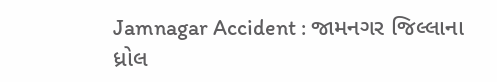Jamnagar Accident : જામનગર જિલ્લાના ધ્રોલ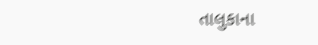તાલુકાના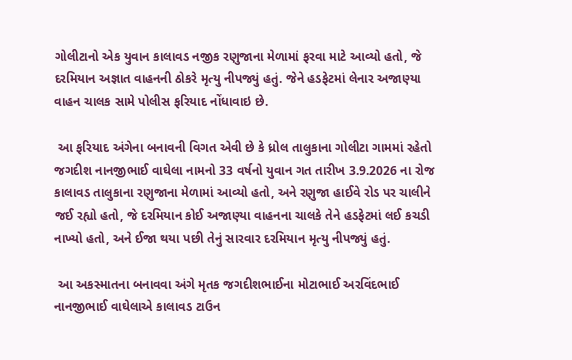ગોલીટાનો એક યુવાન કાલાવડ નજીક રણુજાના મેળામાં ફરવા માટે આવ્યો હતો, જે દરમિયાન અજ્ઞાત વાહનની ઠોકરે મૃત્યુ નીપજ્યું હતું. જેને હડફેટમાં લેનાર અજાણ્યા વાહન ચાલક સામે પોલીસ ફરિયાદ નોંધાવાઇ છે.

 આ ફરિયાદ અંગેના બનાવની વિગત એવી છે કે ધ્રોલ તાલુકાના ગોલીટા ગામમાં રહેતો જગદીશ નાનજીભાઈ વાઘેલા નામનો 33 વર્ષનો યુવાન ગત તારીખ 3.9.2026 ના રોજ કાલાવડ તાલુકાના રણુજાના મેળામાં આવ્યો હતો, અને રણુજા હાઈવે રોડ પર ચાલીને જઈ રહ્યો હતો, જે દરમિયાન કોઈ અજાણ્યા વાહનના ચાલકે તેને હડફેટમાં લઈ કચડી નાખ્યો હતો, અને ઈજા થયા પછી તેનું સારવાર દરમિયાન મૃત્યુ નીપજ્યું હતું.

 આ અકસ્માતના બનાવવા અંગે મૃતક જગદીશભાઈના મોટાભાઈ અરવિંદભાઈ નાનજીભાઈ વાઘેલાએ કાલાવડ ટાઉન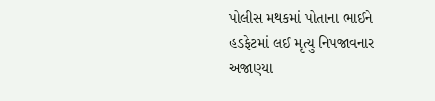પોલીસ મથકમાં પોતાના ભાઈને હડફેટમાં લઈ મૃત્યુ નિપજાવનાર અજાણ્યા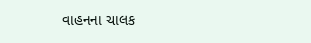વાહનના ચાલક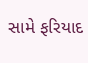સામે ફરિયાદ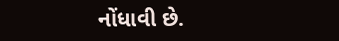નોંધાવી છે.